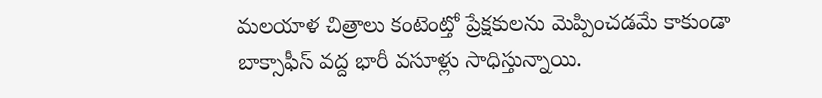మలయాళ చిత్రాలు కంటెంట్తో ప్రేక్షకులను మెప్పించడమే కాకుండా బాక్సాఫీస్ వద్ద భారీ వసూళ్లు సాధిస్తున్నాయి.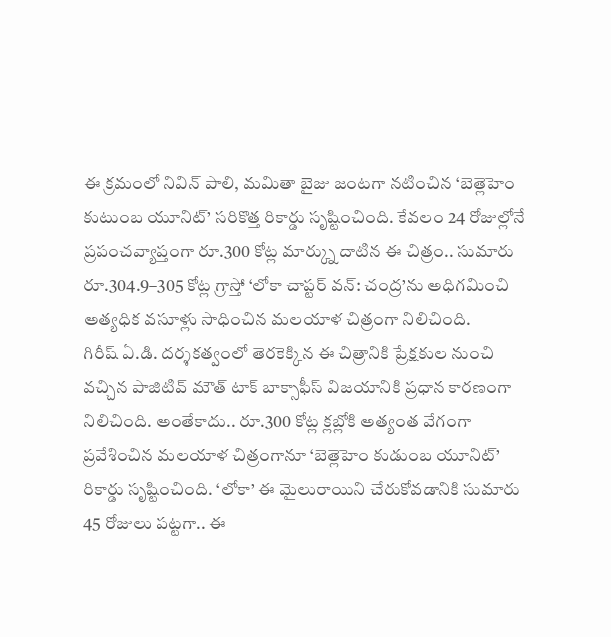ఈ క్రమంలో నివిన్ పాలి, మమితా బైజు జంటగా నటించిన ‘బెత్లెహెం కుటుంబ యూనిట్’ సరికొత్త రికార్డు సృష్టించింది. కేవలం 24 రోజుల్లోనే ప్రపంచవ్యాప్తంగా రూ.300 కోట్ల మార్క్ను దాటిన ఈ చిత్రం.. సుమారు రూ.304.9–305 కోట్ల గ్రాస్తో ‘లోకా చాప్టర్ వన్: చంద్ర’ను అధిగమించి అత్యధిక వసూళ్లు సాధించిన మలయాళ చిత్రంగా నిలిచింది.
గిరీష్ ఏ.డి. దర్శకత్వంలో తెరకెక్కిన ఈ చిత్రానికి ప్రేక్షకుల నుంచి వచ్చిన పాజిటివ్ మౌత్ టాక్ బాక్సాఫీస్ విజయానికి ప్రధాన కారణంగా నిలిచింది. అంతేకాదు.. రూ.300 కోట్ల క్లబ్లోకి అత్యంత వేగంగా ప్రవేశించిన మలయాళ చిత్రంగానూ ‘బెత్లెహెం కుడుంబ యూనిట్’ రికార్డు సృష్టించింది. ‘లోకా’ ఈ మైలురాయిని చేరుకోవడానికి సుమారు 45 రోజులు పట్టగా.. ఈ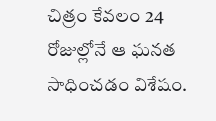చిత్రం కేవలం 24 రోజుల్లోనే ఆ ఘనత సాధించడం విశేషం.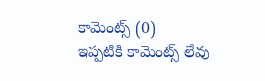కామెంట్స్ (0)
ఇప్పటికి కామెంట్స్ లేవు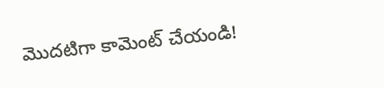మొదటిగా కామెంట్ చేయండి!